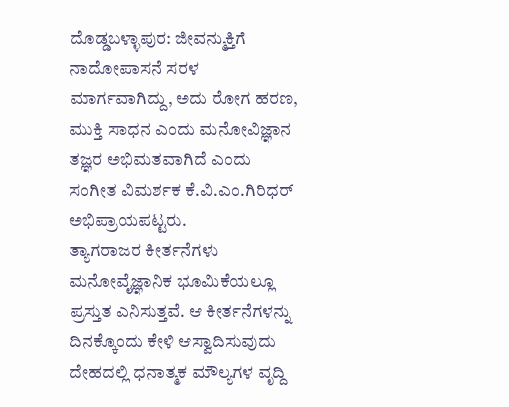ದೊಡ್ಡಬಳ್ಳಾಪುರ: ಜೀವನ್ಮುಕ್ತಿಗೆ ನಾದೋಪಾಸನೆ ಸರಳ ಮಾರ್ಗವಾಗಿದ್ದು, ಅದು ರೋಗ ಹರಣ, ಮುಕ್ತಿ ಸಾಧನ ಎಂದು ಮನೋವಿಜ್ಞಾನ ತಜ್ಞರ ಅಭಿಮತವಾಗಿದೆ ಎಂದು ಸಂಗೀತ ವಿಮರ್ಶಕ ಕೆ.ವಿ.ಎಂ.ಗಿರಿಧರ್ ಅಭಿಪ್ರಾಯಪಟ್ಟರು.
ತ್ಯಾಗರಾಜರ ಕೀರ್ತನೆಗಳು ಮನೋವೈಜ್ಞಾನಿಕ ಭೂಮಿಕೆಯಲ್ಲೂ ಪ್ರಸ್ತುತ ಎನಿಸುತ್ತವೆ. ಆ ಕೀರ್ತನೆಗಳನ್ನು ದಿನಕ್ಕೊಂದು ಕೇಳಿ ಆಸ್ವಾದಿಸುವುದು ದೇಹದಲ್ಲಿ ಧನಾತ್ಮಕ ಮೌಲ್ಯಗಳ ವೃದ್ದಿ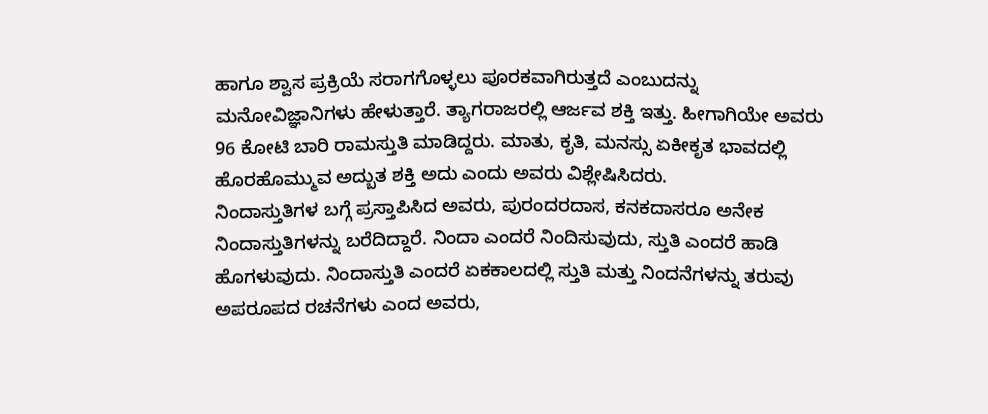ಹಾಗೂ ಶ್ವಾಸ ಪ್ರಕ್ರಿಯೆ ಸರಾಗಗೊಳ್ಳಲು ಪೂರಕವಾಗಿರುತ್ತದೆ ಎಂಬುದನ್ನು ಮನೋವಿಜ್ಞಾನಿಗಳು ಹೇಳುತ್ತಾರೆ. ತ್ಯಾಗರಾಜರಲ್ಲಿ ಆರ್ಜವ ಶಕ್ತಿ ಇತ್ತು. ಹೀಗಾಗಿಯೇ ಅವರು 96 ಕೋಟಿ ಬಾರಿ ರಾಮಸ್ತುತಿ ಮಾಡಿದ್ದರು. ಮಾತು, ಕೃತಿ, ಮನಸ್ಸು ಏಕೀಕೃತ ಭಾವದಲ್ಲಿ ಹೊರಹೊಮ್ಮುವ ಅದ್ಬುತ ಶಕ್ತಿ ಅದು ಎಂದು ಅವರು ವಿಶ್ಲೇಷಿಸಿದರು.
ನಿಂದಾಸ್ತುತಿಗಳ ಬಗ್ಗೆ ಪ್ರಸ್ತಾಪಿಸಿದ ಅವರು, ಪುರಂದರದಾಸ, ಕನಕದಾಸರೂ ಅನೇಕ ನಿಂದಾಸ್ತುತಿಗಳನ್ನು ಬರೆದಿದ್ದಾರೆ. ನಿಂದಾ ಎಂದರೆ ನಿಂದಿಸುವುದು, ಸ್ತುತಿ ಎಂದರೆ ಹಾಡಿ ಹೊಗಳುವುದು. ನಿಂದಾಸ್ತುತಿ ಎಂದರೆ ಏಕಕಾಲದಲ್ಲಿ ಸ್ತುತಿ ಮತ್ತು ನಿಂದನೆಗಳನ್ನು ತರುವು ಅಪರೂಪದ ರಚನೆಗಳು ಎಂದ ಅವರು,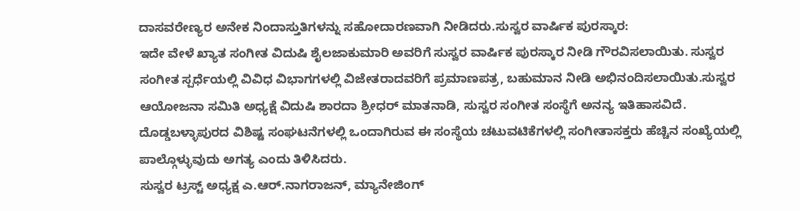ದಾಸವರೇಣ್ಯರ ಅನೇಕ ನಿಂದಾಸ್ತುತಿಗಳನ್ನು ಸಹೋದಾರಣವಾಗಿ ನೀಡಿದರು.ಸುಸ್ವರ ವಾರ್ಷಿಕ ಪುರಸ್ಕಾರ:
ಇದೇ ವೇಳೆ ಖ್ಯಾತ ಸಂಗೀತ ವಿದುಷಿ ಶೈಲಜಾಕುಮಾರಿ ಅವರಿಗೆ ಸುಸ್ವರ ವಾರ್ಷಿಕ ಪುರಸ್ಕಾರ ನೀಡಿ ಗೌರವಿಸಲಾಯಿತು. ಸುಸ್ವರ ಸಂಗೀತ ಸ್ಪರ್ಧೆಯಲ್ಲಿ ವಿವಿಧ ವಿಭಾಗಗಳಲ್ಲಿ ವಿಜೇತರಾದವರಿಗೆ ಪ್ರಮಾಣಪತ್ರ, ಬಹುಮಾನ ನೀಡಿ ಅಭಿನಂದಿಸಲಾಯಿತು.ಸುಸ್ವರ ಆಯೋಜನಾ ಸಮಿತಿ ಅಧ್ಯಕ್ಷೆ ವಿದುಷಿ ಶಾರದಾ ಶ್ರೀಧರ್ ಮಾತನಾಡಿ, ಸುಸ್ವರ ಸಂಗೀತ ಸಂಸ್ಥೆಗೆ ಅನನ್ಯ ಇತಿಹಾಸವಿದೆ. ದೊಡ್ಡಬಳ್ಳಾಪುರದ ವಿಶಿಷ್ಟ ಸಂಘಟನೆಗಳಲ್ಲಿ ಒಂದಾಗಿರುವ ಈ ಸಂಸ್ಥೆಯ ಚಟುವಟಿಕೆಗಳಲ್ಲಿ ಸಂಗೀತಾಸಕ್ತರು ಹೆಚ್ಚಿನ ಸಂಖ್ಯೆಯಲ್ಲಿ ಪಾಲ್ಗೊಳ್ಳುವುದು ಅಗತ್ಯ ಎಂದು ತಿಳಿಸಿದರು.
ಸುಸ್ವರ ಟ್ರಸ್ಟ್ ಅಧ್ಯಕ್ಷ ಎ.ಆರ್.ನಾಗರಾಜನ್, ಮ್ಯಾನೇಜಿಂಗ್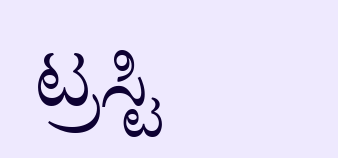ಟ್ರಸ್ಟಿ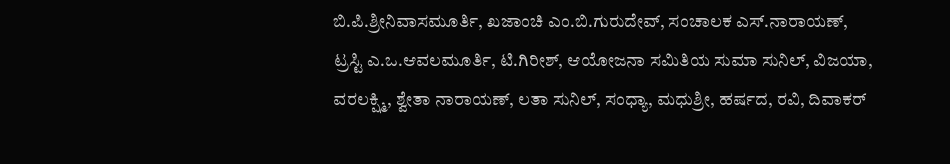ಬಿ.ಪಿ.ಶ್ರೀನಿವಾಸಮೂರ್ತಿ, ಖಜಾಂಚಿ ಎಂ.ಬಿ.ಗುರುದೇವ್, ಸಂಚಾಲಕ ಎಸ್.ನಾರಾಯಣ್, ಟ್ರಸ್ಟಿ ಎ.ಒ.ಆವಲಮೂರ್ತಿ, ಟಿ.ಗಿರೀಶ್, ಆಯೋಜನಾ ಸಮಿತಿಯ ಸುಮಾ ಸುನಿಲ್, ವಿಜಯಾ, ವರಲಕ್ಷ್ಮಿ, ಶ್ವೇತಾ ನಾರಾಯಣ್, ಲತಾ ಸುನಿಲ್, ಸಂಧ್ಯಾ, ಮಧುಶ್ರೀ, ಹರ್ಷದ, ರವಿ, ದಿವಾಕರ್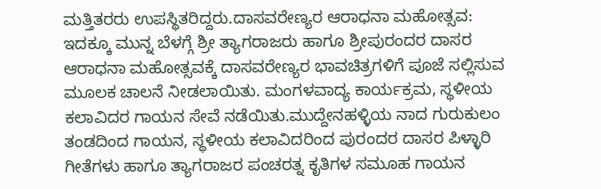ಮತ್ತಿತರರು ಉಪಸ್ಥಿತರಿದ್ದರು.ದಾಸವರೇಣ್ಯರ ಆರಾಧನಾ ಮಹೋತ್ಸವ:
ಇದಕ್ಕೂ ಮುನ್ನ ಬೆಳಗ್ಗೆ ಶ್ರೀ ತ್ಯಾಗರಾಜರು ಹಾಗೂ ಶ್ರೀಪುರಂದರ ದಾಸರ ಆರಾಧನಾ ಮಹೋತ್ಸವಕ್ಕೆ ದಾಸವರೇಣ್ಯರ ಭಾವಚಿತ್ರಗಳಿಗೆ ಪೂಜೆ ಸಲ್ಲಿಸುವ ಮೂಲಕ ಚಾಲನೆ ನೀಡಲಾಯಿತು. ಮಂಗಳವಾದ್ಯ ಕಾರ್ಯಕ್ರಮ, ಸ್ಥಳೀಯ ಕಲಾವಿದರ ಗಾಯನ ಸೇವೆ ನಡೆಯಿತು.ಮುದ್ದೇನಹಳ್ಳಿಯ ನಾದ ಗುರುಕುಲಂ ತಂಡದಿಂದ ಗಾಯನ, ಸ್ಥಳೀಯ ಕಲಾವಿದರಿಂದ ಪುರಂದರ ದಾಸರ ಪಿಳ್ಳಾರಿ ಗೀತೆಗಳು ಹಾಗೂ ತ್ಯಾಗರಾಜರ ಪಂಚರತ್ನ ಕೃತಿಗಳ ಸಮೂಹ ಗಾಯನ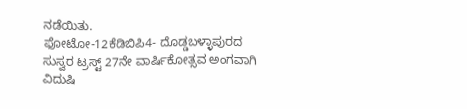ನಡೆಯಿತು.
ಫೋಟೋ-12ಕೆಡಿಬಿಪಿ4- ದೊಡ್ಡಬಳ್ಳಾಪುರದ ಸುಸ್ವರ ಟ್ರಸ್ಟ್ 27ನೇ ವಾರ್ಷಿಕೋತ್ಸವ ಅಂಗವಾಗಿ ವಿದುಷಿ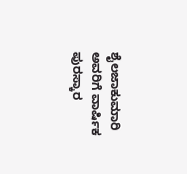ಶೈಲಜಾಕುಮಾರಿ ಅವರಿಗೆ ವಾರ್ಷಿಕ ಪುರಸ್ಕಾರ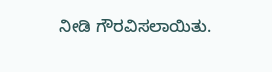ನೀಡಿ ಗೌರವಿಸಲಾಯಿತು.